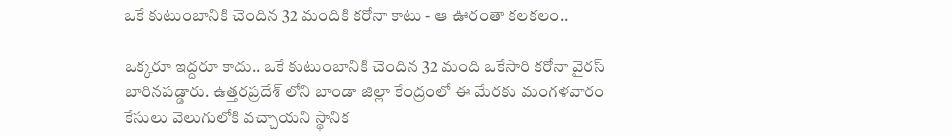ఒకే కుటుంబానికి చెందిన 32 మందికి కరోనా కాటు - ఆ ఊరంతా కలకలం..

ఒక్కరూ ఇద్దరూ కాదు.. ఒకే కుటుంబానికి చెందిన 32 మంది ఒకేసారి కరోనా వైరస్ బారినపడ్డారు. ఉత్తరప్రదేశ్ లోని బాండా జిల్లా కేంద్రంలో ఈ మేరకు మంగళవారం కేసులు వెలుగులోకి వచ్చాయని స్థానిక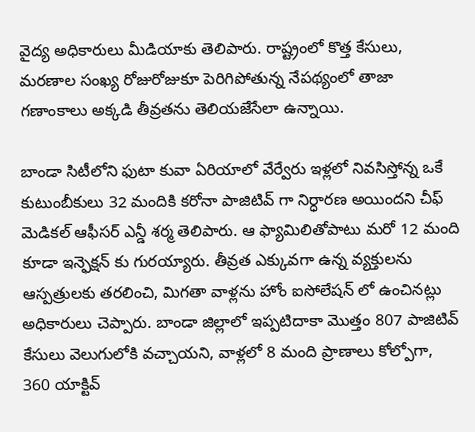వైద్య అధికారులు మీడియాకు తెలిపారు. రాష్ట్రంలో కొత్త కేసులు, మరణాల సంఖ్య రోజురోజుకూ పెరిగిపోతున్న నేపథ్యంలో తాజా గణాంకాలు అక్కడి తీవ్రతను తెలియజేసేలా ఉన్నాయి.

బాండా సిటీలోని ఫుటా కువా ఏరియాలో వేర్వేరు ఇళ్లలో నివసిస్తోన్న ఒకే కుటుంబీకులు 32 మందికి కరోనా పాజిటివ్ గా నిర్ధారణ అయిందని చీఫ్ మెడికల్ ఆఫీసర్ ఎన్డీ శర్మ తెలిపారు. ఆ ఫ్యామిలితోపాటు మరో 12 మంది కూడా ఇన్ఫెక్షన్ కు గురయ్యారు. తీవ్రత ఎక్కువగా ఉన్న వ్యక్తులను ఆస్పత్రులకు తరలించి, మిగతా వాళ్లను హోం ఐసోలేషన్ లో ఉంచినట్లు అధికారులు చెప్పారు. బాండా జిల్లాలో ఇప్పటిదాకా మొత్తం 807 పాజిటివ్ కేసులు వెలుగులోకి వచ్చాయని, వాళ్లలో 8 మంది ప్రాణాలు కోల్పోగా, 360 యాక్టివ్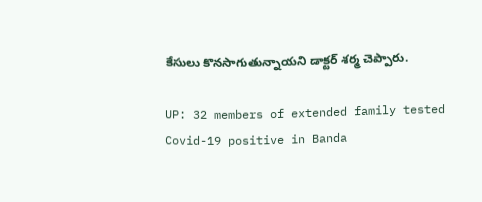కేసులు కొనసాగుతున్నాయని డాక్టర్ శర్మ చెప్పారు.

UP: 32 members of extended family tested Covid-19 positive in Banda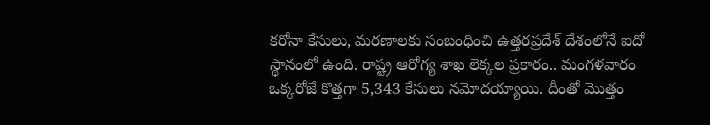కరోనా కేసులు, మరణాలకు సంబంధించి ఉత్తరప్రదేశ్ దేశంలోనే ఐదో స్థానంలో ఉంది. రాష్ట్ర ఆరోగ్య శాఖ లెక్కల ప్రకారం.. మంగళవారం ఒక్కరోజే కొత్తగా 5,343 కేసులు నమోదయ్యాయి. దీంతో మొత్తం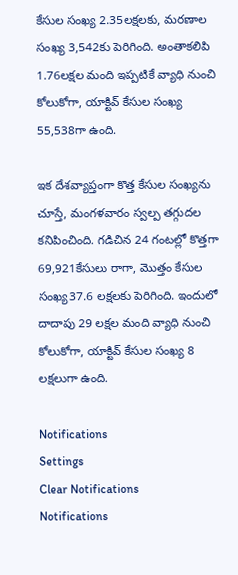కేసుల సంఖ్య 2.35లక్షలకు, మరణాల సంఖ్య 3,542కు పెరిగింది. అంతాకలిపి 1.76లక్షల మంది ఇప్పటికే వ్యాధి నుంచి కోలుకోగా, యాక్టివ్ కేసుల సంఖ్య 55,538గా ఉంది.

ఇక దేశవ్యాప్తంగా కొత్త కేసుల సంఖ్యను చూస్తే, మంగళవారం స్వల్ప తగ్గుదల కనిపించింది. గడిచిన 24 గంటల్లో కొత్తగా 69,921కేసులు రాగా, మొత్తం కేసుల సంఖ్య37.6 లక్షలకు పెరిగింది. ఇందులో దాదాపు 29 లక్షల మంది వ్యాధి నుంచి కోలుకోగా, యాక్టివ్ కేసుల సంఖ్య 8 లక్షలుగా ఉంది.

Notifications
Settings
Clear Notifications
Notifications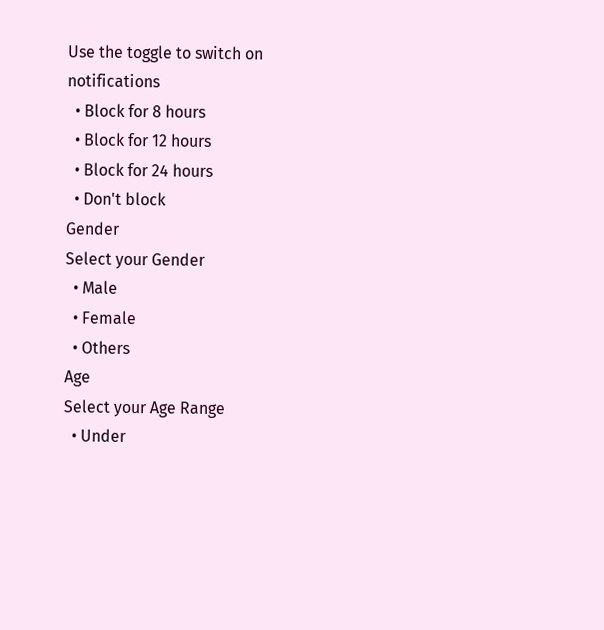Use the toggle to switch on notifications
  • Block for 8 hours
  • Block for 12 hours
  • Block for 24 hours
  • Don't block
Gender
Select your Gender
  • Male
  • Female
  • Others
Age
Select your Age Range
  • Under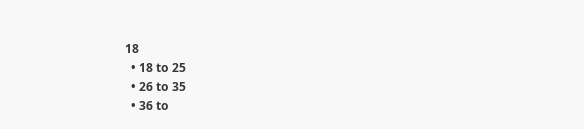18
  • 18 to 25
  • 26 to 35
  • 36 to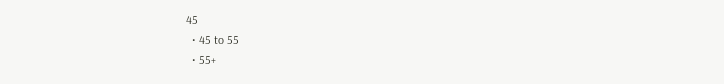45
  • 45 to 55
  • 55+